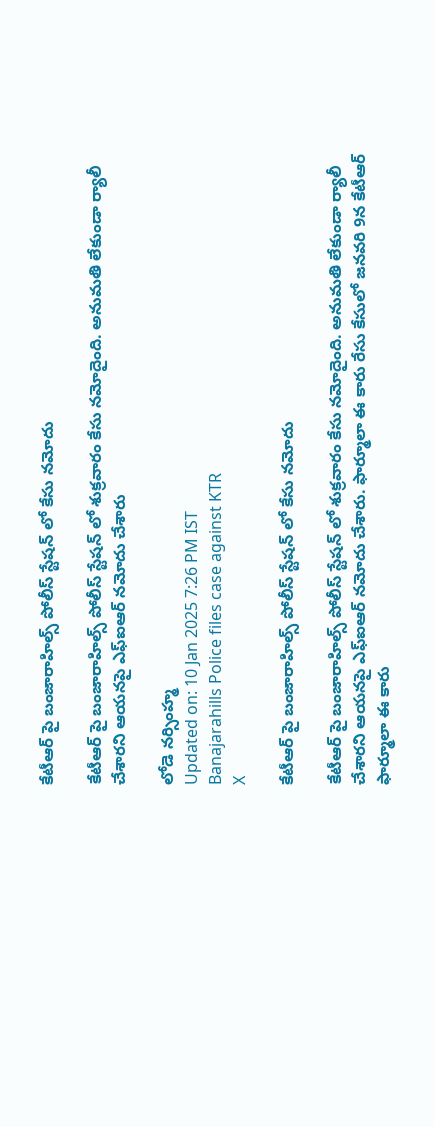కేటీఆర్ పై బంజారాహిల్స్ పోలీస్ స్టేషన్ లో కేసు నమోదు

కేటీఆర్ పై బంజారాహిల్స్ పోలీస్ స్టేషన్ లో శుక్రవారం కేసు నమోదైంది. అనుమతి లేకుండా ర్యాలీ చేశారని ఆయనపై ఎఫ్ఐఆర్ నమోదు చేశారు

లోడె నర్సింహ్మ
Updated on: 10 Jan 2025 7:26 PM IST
Banajarahills Police files case against KTR
X

కేటీఆర్ పై బంజారాహిల్స్ పోలీస్ స్టేషన్ లో కేసు నమోదు

కేటీఆర్ పై బంజారాహిల్స్ పోలీస్ స్టేషన్ లో శుక్రవారం కేసు నమోదైంది. అనుమతి లేకుండా ర్యాలీ చేశారని ఆయనపై ఎఫ్ఐఆర్ నమోదు చేశారు. ఫార్మూలా ఈ కారు రేసు కేసులో జనవరి 9న కేటీఆర్ ఫార్మూలా ఈ కారు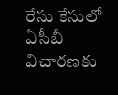రేసు కేసులో ఏసీబీ విచారణకు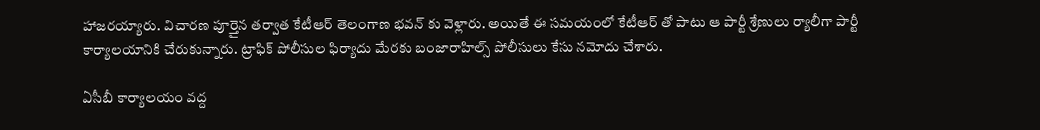హాజరయ్యారు. విచారణ పూర్తైన తర్వాత కేటీఆర్ తెలంగాణ భవన్ కు వెళ్లారు. అయితే ఈ సమయంలో కేటీఆర్ తో పాటు ఆ పార్టీ శ్రేణులు ర్యాలీగా పార్టీ కార్యాలయానికి చేరుకున్నారు. ట్రాఫిక్ పోలీసుల ఫిర్యాదు మేరకు బంజారాహిల్స్ పోలీసులు కేసు నమోదు చేశారు.

ఏసీబీ కార్యాలయం వద్ద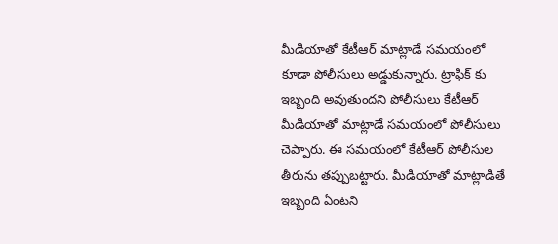మీడియాతో కేటీఆర్ మాట్లాడే సమయంలో కూడా పోలీసులు అడ్డుకున్నారు. ట్రాఫిక్ కు ఇబ్బంది అవుతుందని పోలీసులు కేటీఆర్ మీడియాతో మాట్లాడే సమయంలో పోలీసులు చెప్పారు. ఈ సమయంలో కేటీఆర్ పోలీసుల తీరును తప్పుబట్టారు. మీడియాతో మాట్లాడితే ఇబ్బంది ఏంటని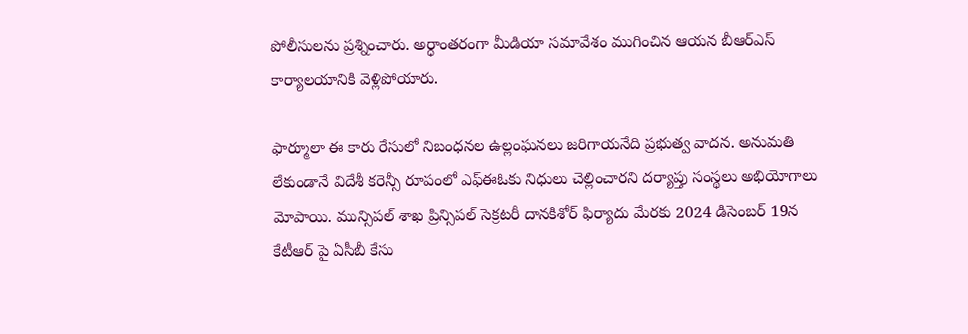పోలీసులను ప్రశ్నించారు. అర్ధాంతరంగా మీడియా సమావేశం ముగించిన ఆయన బీఆర్ఎస్ కార్యాలయానికి వెళ్లిపోయారు.

ఫార్మూలా ఈ కారు రేసులో నిబంధనల ఉల్లంఘనలు జరిగాయనేది ప్రభుత్వ వాదన. అనుమతి లేకుండానే విదేశీ కరెన్సీ రూపంలో ఎఫ్ఈఓకు నిధులు చెల్లించారని దర్యాప్తు సంస్థలు అభియోగాలు మోపాయి. మున్సిపల్ శాఖ ప్రిన్సిపల్ సెక్రటరీ దానకిశోర్ ఫిర్యాదు మేరకు 2024 డిసెంబర్ 19న కేటీఆర్ పై ఏసీబీ కేసు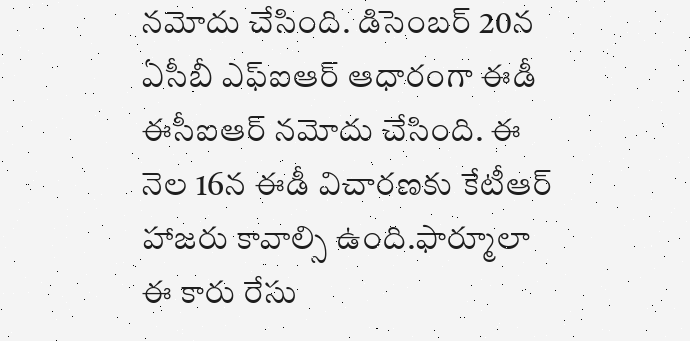నమోదు చేసింది. డిసెంబర్ 20న ఏసీబీ ఎఫ్ఐఆర్ ఆధారంగా ఈడీ ఈసీఐఆర్ నమోదు చేసింది. ఈ నెల 16న ఈడీ విచారణకు కేటీఆర్ హాజరు కావాల్సి ఉంది.ఫార్మూలా ఈ కారు రేసు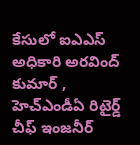కేసులో ఐఎఎస్ అధికారి అరవింద్ కుమార్ , హెచ్ఎండీఏ రిటైర్డ్ చీఫ్ ఇంజనీర్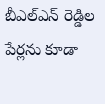బీఎల్ఎన్ రెడ్డిల పేర్లను కూడా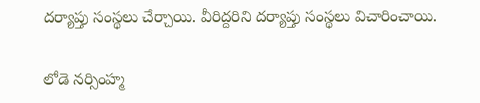దర్యాప్తు సంస్థలు చేర్చాయి. వీరిద్దరిని దర్యాప్తు సంస్థలు విచారించాయి.

లోడె నర్సింహ్మ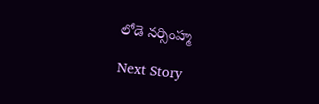లోడె నర్సింహ్మ

Next Story